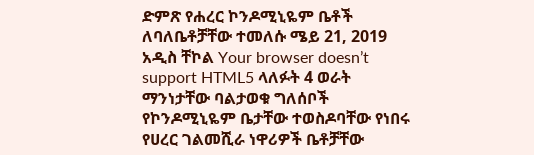ድምጽ የሐረር ኮንዶሚኒዬም ቤቶች ለባለቤቶቻቸው ተመለሱ ሜይ 21, 2019 አዲስ ቸኮል Your browser doesn’t support HTML5 ላለፉት 4 ወራት ማንነታቸው ባልታወቁ ግለሰቦች የኮንዶሚኒዬም ቤታቸው ተወስዶባቸው የነበሩ የሀረር ገልመሺራ ነዋሪዎች ቤቶቻቸው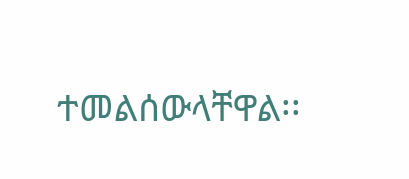ተመልሰውላቸዋል፡፡